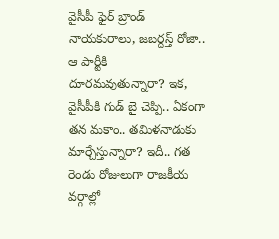వైసీపీ ఫైర్ బ్రాండ్ నాయకురాలు, జబర్దస్త్ రోజా.. ఆ పార్టీకి దూరమవుతున్నారా? ఇక, వైసీపీకి గుడ్ బై చెప్పి.. ఏకంగా తన మకాం.. తమిళనాడుకు మార్చేస్తున్నారా? ఇదీ.. గత రెండు రోజులుగా రాజకీయ వర్గాల్లో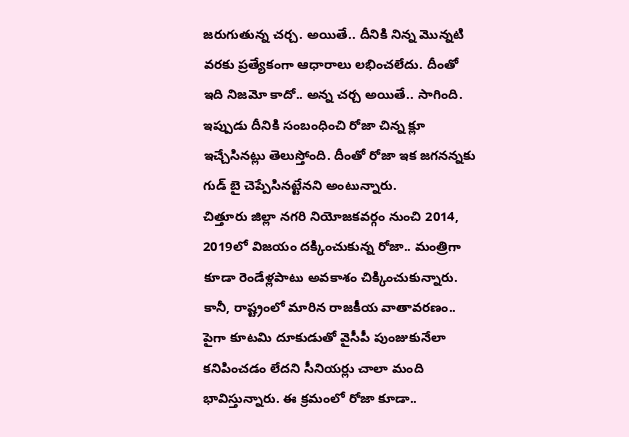జరుగుతున్న చర్చ. అయితే.. దీనికి నిన్న మొన్నటి వరకు ప్రత్యేకంగా ఆధారాలు లభించలేదు. దీంతో ఇది నిజమో కాదో.. అన్న చర్చ అయితే.. సాగింది. ఇప్పుడు దీనికి సంబంధించి రోజా చిన్న క్లూ ఇచ్చేసినట్లు తెలుస్తోంది. దీంతో రోజా ఇక జగనన్నకు గుడ్ బై చెప్పేసినట్టేనని అంటున్నారు.
చిత్తూరు జిల్లా నగరి నియోజకవర్గం నుంచి 2014, 2019లో విజయం దక్కించుకున్న రోజా.. మంత్రిగా కూడా రెండేళ్లపాటు అవకాశం చిక్కించుకున్నారు. కానీ, రాష్ట్రంలో మారిన రాజకీయ వాతావరణం.. పైగా కూటమి దూకుడుతో వైసీపీ పుంజుకునేలా కనిపించడం లేదని సీనియర్లు చాలా మంది భావిస్తున్నారు. ఈ క్రమంలో రోజా కూడా..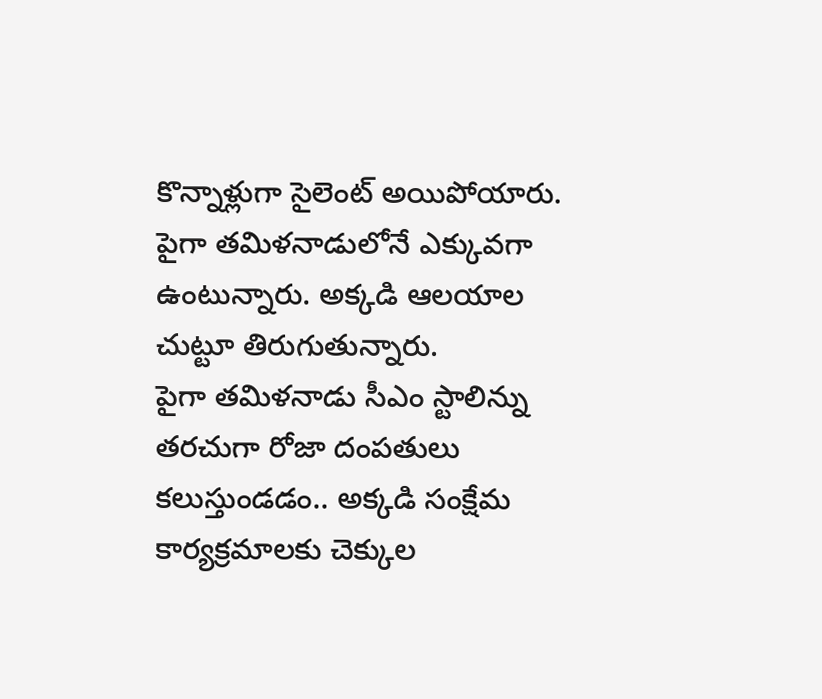కొన్నాళ్లుగా సైలెంట్ అయిపోయారు. పైగా తమిళనాడులోనే ఎక్కువగా ఉంటున్నారు. అక్కడి ఆలయాల చుట్టూ తిరుగుతున్నారు.
పైగా తమిళనాడు సీఎం స్టాలిన్ను తరచుగా రోజా దంపతులు కలుస్తుండడం.. అక్కడి సంక్షేమ కార్యక్రమాలకు చెక్కుల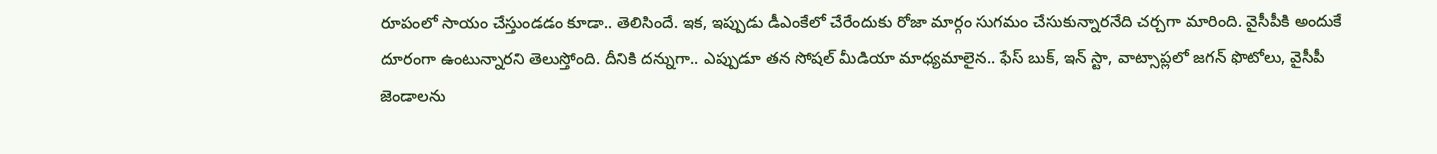రూపంలో సాయం చేస్తుండడం కూడా.. తెలిసిందే. ఇక, ఇప్పుడు డీఎంకేలో చేరేందుకు రోజా మార్గం సుగమం చేసుకున్నారనేది చర్చగా మారింది. వైసీపీకి అందుకే దూరంగా ఉంటున్నారని తెలుస్తోంది. దీనికి దన్నుగా.. ఎప్పుడూ తన సోషల్ మీడియా మాధ్యమాలైన.. ఫేస్ బుక్, ఇన్ స్టా, వాట్సాప్లలో జగన్ ఫొటోలు, వైసీపీ జెండాలను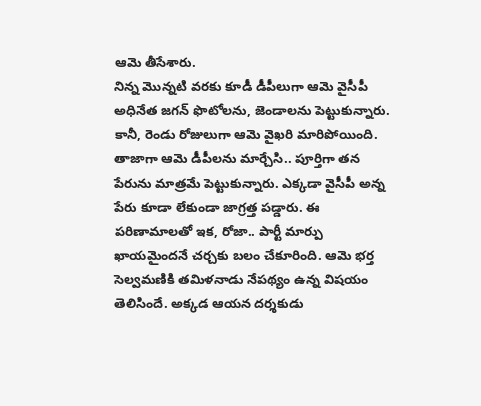ఆమె తీసేశారు.
నిన్న మొన్నటి వరకు కూడీ డీపీలుగా ఆమె వైసీపీ అధినేత జగన్ ఫొటోలను, జెండాలను పెట్టుకున్నారు. కానీ, రెండు రోజులుగా ఆమె వైఖరి మారిపోయింది. తాజాగా ఆమె డీపీలను మార్చేసి.. పూర్తిగా తన పేరును మాత్రమే పెట్టుకున్నారు. ఎక్కడా వైసీపీ అన్న పేరు కూడా లేకుండా జాగ్రత్త పడ్డారు. ఈ పరిణామాలతో ఇక, రోజా.. పార్టీ మార్పు ఖాయమైందనే చర్చకు బలం చేకూరింది. ఆమె భర్త సెల్వమణికి తమిళనాడు నేపథ్యం ఉన్న విషయం తెలిసిందే. అక్కడ ఆయన దర్శకుడు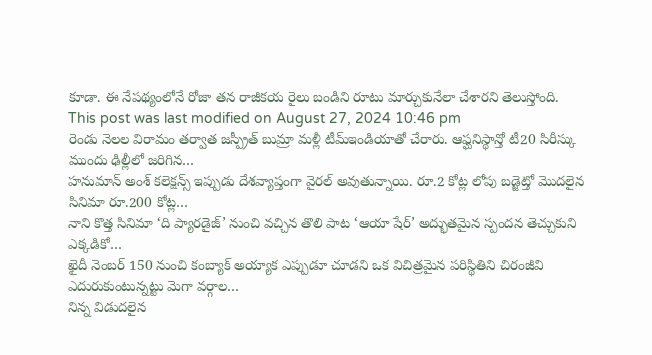కూడా. ఈ నేపథ్యంలోనే రోజా తన రాజీకయ రైలు బండిని రూటు మార్చుకునేలా చేశారని తెలుస్తోంది.
This post was last modified on August 27, 2024 10:46 pm
రెండు నెలల విరామం తర్వాత జస్ప్రీత్ బుమ్రా మళ్లీ టీమ్ఇండియాతో చేరారు. ఆఫ్ఘనిస్థాన్తో టీ20 సిరీస్కు ముందు ఢిల్లీలో జరిగిన…
హనుమాన్ అంశ్ కలెక్షన్స్ ఇప్పుడు దేశవ్యాప్తంగా వైరల్ అవుతున్నాయి. రూ.2 కోట్ల లోపు బడ్జెట్తో మొదలైన సినిమా రూ.200 కోట్ల…
నాని కొత్త సినిమా ‘ది ప్యారడైజ్’ నుంచి వచ్చిన తొలి పాట ‘ఆయా షేర్’ అద్భుతమైన స్పందన తెచ్చుకుని ఎక్కడికో…
ఖైదీ నెంబర్ 150 నుంచి కంబ్యాక్ అయ్యాక ఎప్పుడూ చూడని ఒక విచిత్రమైన పరిస్థితిని చిరంజీవి ఎదురుకుంటున్నట్టు మెగా వర్గాల…
నిన్న విడుదలైన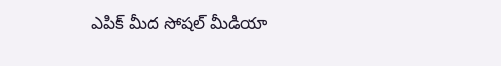ఎపిక్ మీద సోషల్ మీడియా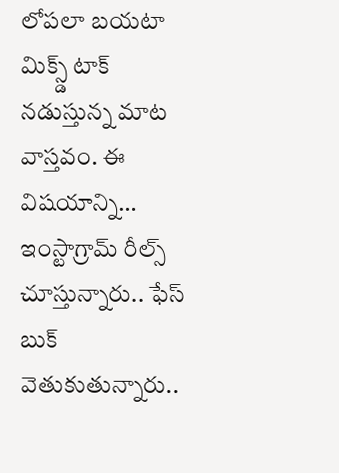లోపలా బయటా మిక్స్డ్ టాక్ నడుస్తున్న మాట వాస్తవం. ఈ విషయాన్ని…
ఇంస్టాగ్రామ్ రీల్స్ చూస్తున్నారు.. ఫేస్ బుక్ వెతుకుతున్నారు..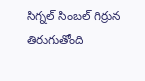సిగ్నల్ సింబల్ గిర్రున తిరుగుతోంది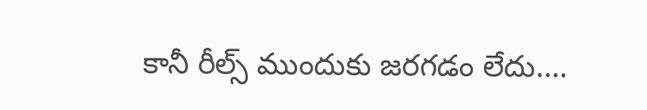కానీ రీల్స్ ముందుకు జరగడం లేదు.…